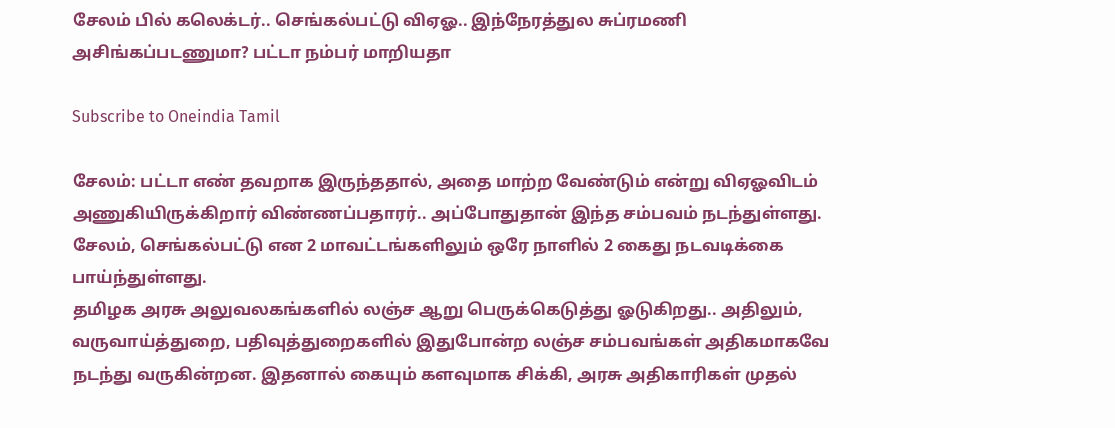சேலம் பில் கலெக்டர்.. செங்கல்பட்டு விஏஓ.. இந்நேரத்துல சுப்ரமணி அசிங்கப்படணுமா? பட்டா நம்பர் மாறியதா

Subscribe to Oneindia Tamil

சேலம்: பட்டா எண் தவறாக இருந்ததால், அதை மாற்ற வேண்டும் என்று விஏஓவிடம் அணுகியிருக்கிறார் விண்ணப்பதாரர்.. அப்போதுதான் இந்த சம்பவம் நடந்துள்ளது. சேலம், செங்கல்பட்டு என 2 மாவட்டங்களிலும் ஒரே நாளில் 2 கைது நடவடிக்கை பாய்ந்துள்ளது.
தமிழக அரசு அலுவலகங்களில் லஞ்ச ஆறு பெருக்கெடுத்து ஓடுகிறது.. அதிலும், வருவாய்த்துறை, பதிவுத்துறைகளில் இதுபோன்ற லஞ்ச சம்பவங்கள் அதிகமாகவே நடந்து வருகின்றன. இதனால் கையும் களவுமாக சிக்கி, அரசு அதிகாரிகள் முதல்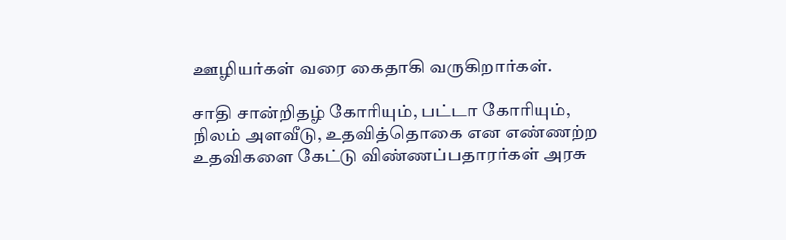ஊழியர்கள் வரை கைதாகி வருகிறார்கள்.

சாதி சான்றிதழ் கோரியும், பட்டா கோரியும், நிலம் அளவீடு, உதவித்தொகை என எண்ணற்ற உதவிகளை கேட்டு விண்ணப்பதாரர்கள் அரசு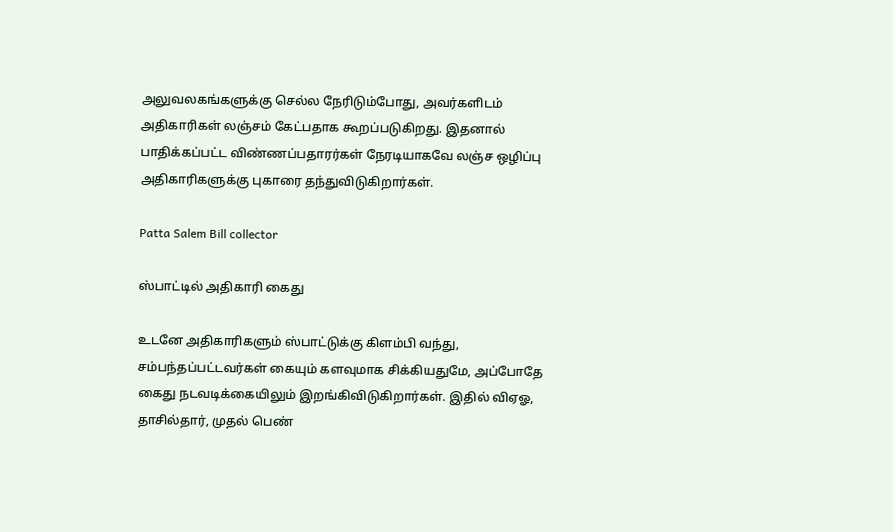அலுவலகங்களுக்கு செல்ல நேரிடும்போது, அவர்களிடம் அதிகாரிகள் லஞ்சம் கேட்பதாக கூறப்படுகிறது. இதனால் பாதிக்கப்பட்ட விண்ணப்பதாரர்கள் நேரடியாகவே லஞ்ச ஒழிப்பு அதிகாரிகளுக்கு புகாரை தந்துவிடுகிறார்கள்.

Patta Salem Bill collector

ஸ்பாட்டில் அதிகாரி கைது

உடனே அதிகாரிகளும் ஸ்பாட்டுக்கு கிளம்பி வந்து, சம்பந்தப்பட்டவர்கள் கையும் களவுமாக சிக்கியதுமே, அப்போதே கைது நடவடிக்கையிலும் இறங்கிவிடுகிறார்கள். இதில் விஏஓ, தாசில்தார், முதல் பெண்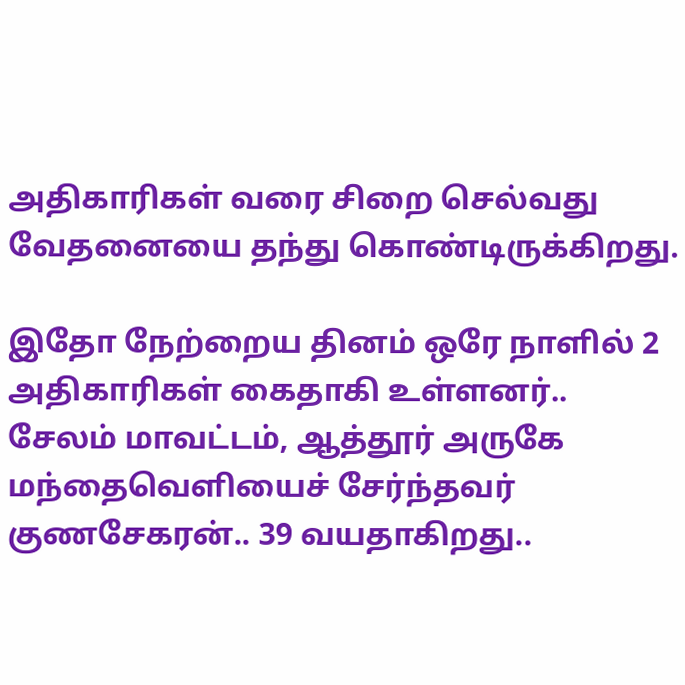அதிகாரிகள் வரை சிறை செல்வது வேதனையை தந்து கொண்டிருக்கிறது.

இதோ நேற்றைய தினம் ஒரே நாளில் 2 அதிகாரிகள் கைதாகி உள்ளனர்.. சேலம் மாவட்டம், ஆத்தூர் அருகே மந்தைவெளியைச் சேர்ந்தவர் குணசேகரன்.. 39 வயதாகிறது..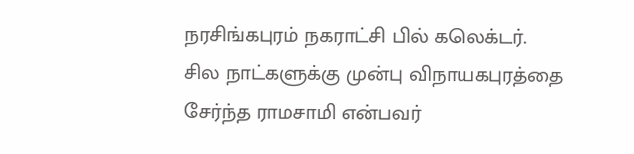நரசிங்கபுரம் நகராட்சி பில் கலெக்டர். சில நாட்களுக்கு முன்பு விநாயகபுரத்தை சேர்ந்த ராமசாமி என்பவர்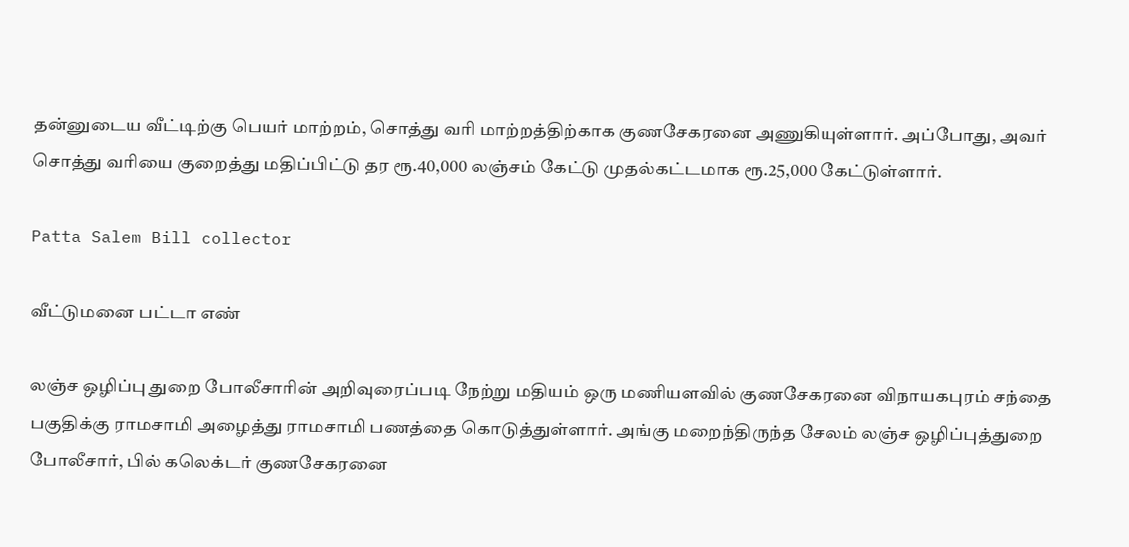தன்னுடைய வீட்டிற்கு பெயர் மாற்றம், சொத்து வரி மாற்றத்திற்காக குணசேகரனை அணுகியுள்ளார். அப்போது, அவர் சொத்து வரியை குறைத்து மதிப்பிட்டு தர ரூ.40,000 லஞ்சம் கேட்டு முதல்கட்டமாக ரூ.25,000 கேட்டுள்ளார்.

Patta Salem Bill collector

வீட்டுமனை பட்டா எண்

லஞ்ச ஒழிப்பு துறை போலீசாரின் அறிவுரைப்படி நேற்று மதியம் ஒரு மணியளவில் குணசேகரனை விநாயகபுரம் சந்தை பகுதிக்கு ராமசாமி அழைத்து ராமசாமி பணத்தை கொடுத்துள்ளார். அங்கு மறைந்திருந்த சேலம் லஞ்ச ஒழிப்புத்துறை போலீசார், பில் கலெக்டர் குணசேகரனை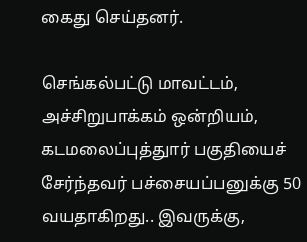கைது செய்தனர்.

செங்கல்பட்டு மாவட்டம், அச்சிறுபாக்கம் ஒன்றியம், கடமலைப்புத்துார் பகுதியைச் சேர்ந்தவர் பச்சையப்பனுக்கு 50 வயதாகிறது.. இவருக்கு,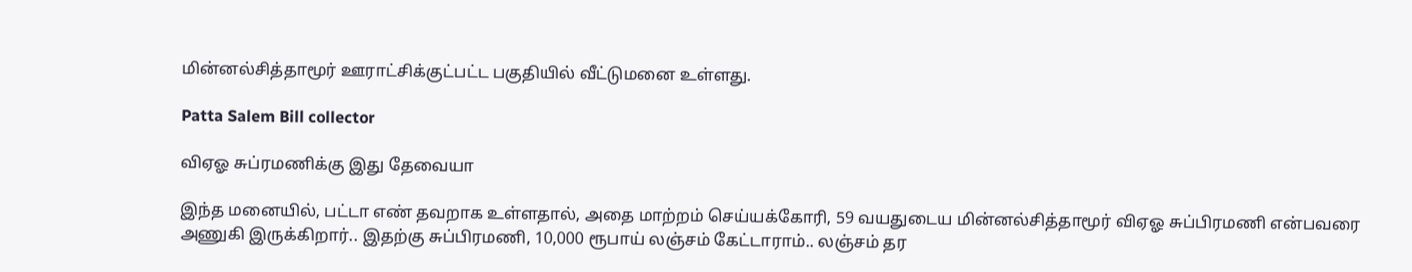மின்னல்சித்தாமூர் ஊராட்சிக்குட்பட்ட பகுதியில் வீட்டுமனை உள்ளது.

Patta Salem Bill collector

விஏஓ சுப்ரமணிக்கு இது தேவையா

இந்த மனையில், பட்டா எண் தவறாக உள்ளதால், அதை மாற்றம் செய்யக்கோரி, 59 வயதுடைய மின்னல்சித்தாமூர் விஏஓ சுப்பிரமணி என்பவரை அணுகி இருக்கிறார்.. இதற்கு சுப்பிரமணி, 10,000 ரூபாய் லஞ்சம் கேட்டாராம்.. லஞ்சம் தர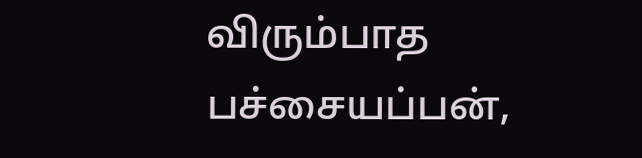விரும்பாத பச்சையப்பன்,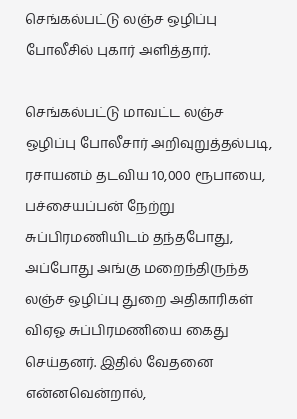செங்கல்பட்டு லஞ்ச ஒழிப்பு போலீசில் புகார் அளித்தார்.

செங்கல்பட்டு மாவட்ட லஞ்ச ஒழிப்பு போலீசார் அறிவுறுத்தல்படி, ரசாயனம் தடவிய 10,000 ரூபாயை, பச்சையப்பன் நேற்று சுப்பிரமணியிடம் தந்தபோது, அப்போது அங்கு மறைந்திருந்த லஞ்ச ஒழிப்பு துறை அதிகாரிகள் விஏஓ சுப்பிரமணியை கைது செய்தனர். இதில் வேதனை என்னவென்றால்,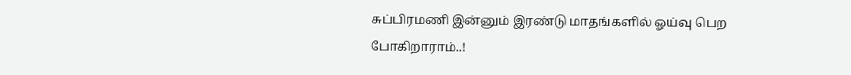சுப்பிரமணி இன்னும் இரண்டு மாதங்களில் ஓய்வு பெற போகிறாராம்..!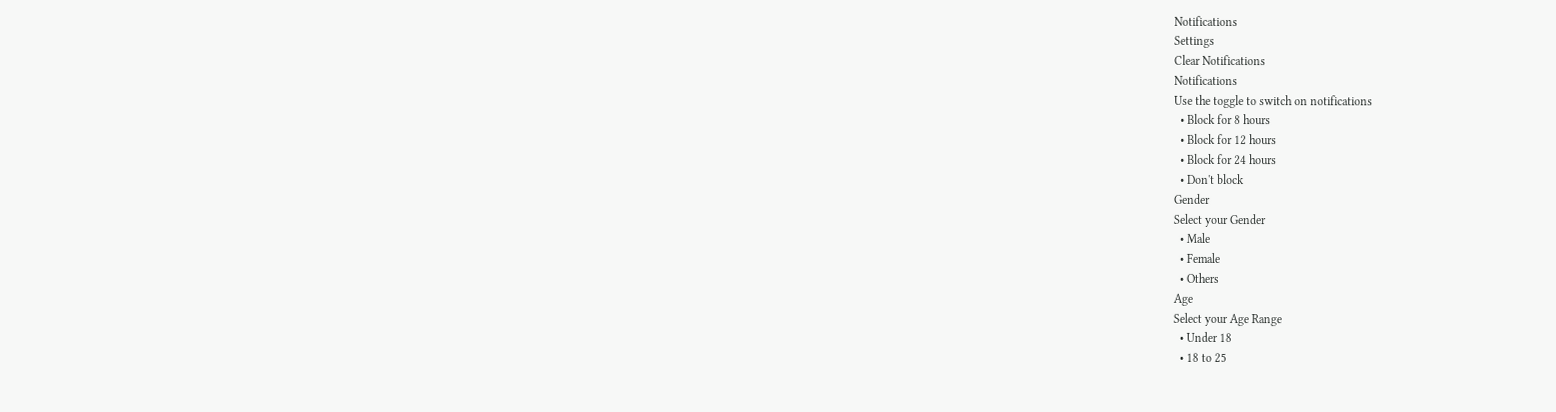Notifications
Settings
Clear Notifications
Notifications
Use the toggle to switch on notifications
  • Block for 8 hours
  • Block for 12 hours
  • Block for 24 hours
  • Don't block
Gender
Select your Gender
  • Male
  • Female
  • Others
Age
Select your Age Range
  • Under 18
  • 18 to 25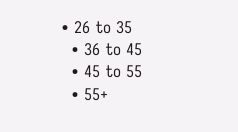• 26 to 35
  • 36 to 45
  • 45 to 55
  • 55+